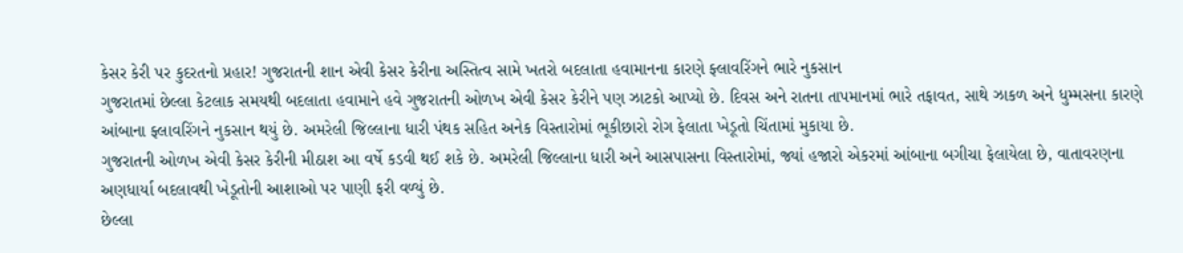કેસર કેરી પર કુદરતનો પ્રહાર! ગુજરાતની શાન એવી કેસર કેરીના અસ્તિત્વ સામે ખતરો બદલાતા હવામાનના કારણે ફ્લાવરિંગને ભારે નુકસાન
ગુજરાતમાં છેલ્લા કેટલાક સમયથી બદલાતા હવામાને હવે ગુજરાતની ઓળખ એવી કેસર કેરીને પણ ઝાટકો આપ્યો છે. દિવસ અને રાતના તાપમાનમાં ભારે તફાવત, સાથે ઝાકળ અને ધુમ્મસના કારણે આંબાના ફ્લાવરિંગને નુકસાન થયું છે. અમરેલી જિલ્લાના ધારી પંથક સહિત અનેક વિસ્તારોમાં ભૂકીછારો રોગ ફેલાતા ખેડૂતો ચિંતામાં મુકાયા છે.
ગુજરાતની ઓળખ એવી કેસર કેરીની મીઠાશ આ વર્ષે કડવી થઈ શકે છે. અમરેલી જિલ્લાના ધારી અને આસપાસના વિસ્તારોમાં, જ્યાં હજારો એકરમાં આંબાના બગીચા ફેલાયેલા છે, વાતાવરણના અણધાર્યા બદલાવથી ખેડૂતોની આશાઓ પર પાણી ફરી વળ્યું છે.
છેલ્લા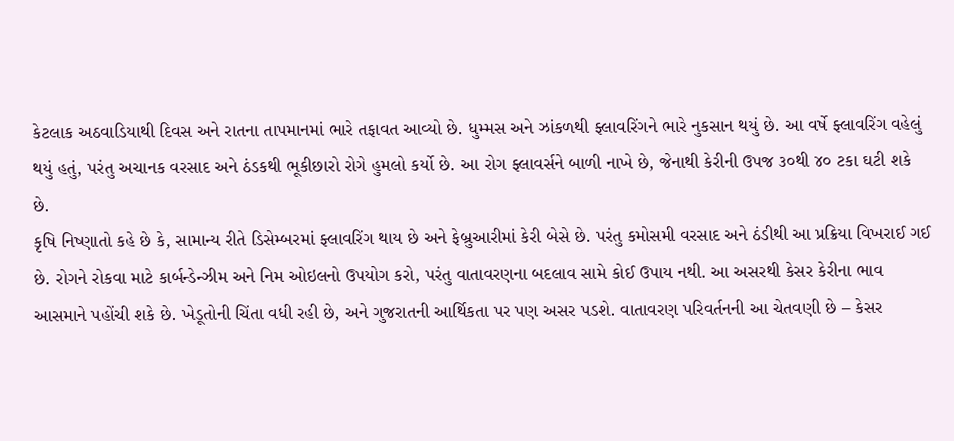કેટલાક અઠવાડિયાથી દિવસ અને રાતના તાપમાનમાં ભારે તફાવત આવ્યો છે. ધુમ્મસ અને ઝાંકળથી ફ્લાવરિંગને ભારે નુકસાન થયું છે. આ વર્ષે ફ્લાવરિંગ વહેલું થયું હતું, પરંતુ અચાનક વરસાદ અને ઠંડકથી ભૂકીછારો રોગે હુમલો કર્યો છે. આ રોગ ફ્લાવર્સને બાળી નાખે છે, જેનાથી કેરીની ઉપજ ૩૦થી ૪૦ ટકા ઘટી શકે છે.
કૃષિ નિષ્ણાતો કહે છે કે, સામાન્ય રીતે ડિસેમ્બરમાં ફ્લાવરિંગ થાય છે અને ફેબ્રુઆરીમાં કેરી બેસે છે. પરંતુ કમોસમી વરસાદ અને ઠંડીથી આ પ્રક્રિયા વિખરાઈ ગઈ છે. રોગને રોકવા માટે કાર્બન્ડેન્ઝીમ અને નિમ ઓઇલનો ઉપયોગ કરો, પરંતુ વાતાવરણના બદલાવ સામે કોઈ ઉપાય નથી. આ અસરથી કેસર કેરીના ભાવ આસમાને પહોંચી શકે છે. ખેડૂતોની ચિંતા વધી રહી છે, અને ગુજરાતની આર્થિકતા પર પણ અસર પડશે. વાતાવરણ પરિવર્તનની આ ચેતવણી છે – કેસર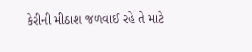કેરીની મીઠાશ જળવાઈ રહે તે માટે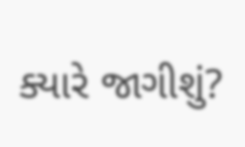ક્યારે જાગીશું?